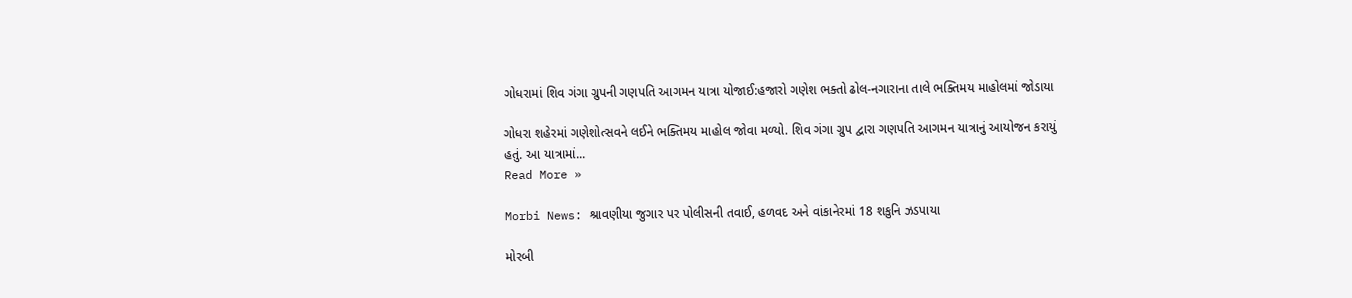ગોધરામાં શિવ ગંગા ગ્રુપની ગણપતિ આગમન યાત્રા યોજાઈ:હજારો ગણેશ ભક્તો ઢોલ-નગારાના તાલે ભક્તિમય માહોલમાં જોડાયા

ગોધરા શહેરમાં ગણેશોત્સવને લઈને ભક્તિમય માહોલ જોવા મળ્યો. શિવ ગંગા ગ્રુપ દ્વારા ગણપતિ આગમન યાત્રાનું આયોજન કરાયું હતું. આ યાત્રામાં...
Read More »

Morbi News: શ્રાવણીયા જુગાર પર પોલીસની તવાઈ, હળવદ અને વાંકાનેરમાં 18 શકુનિ ઝડપાયા

મોરબી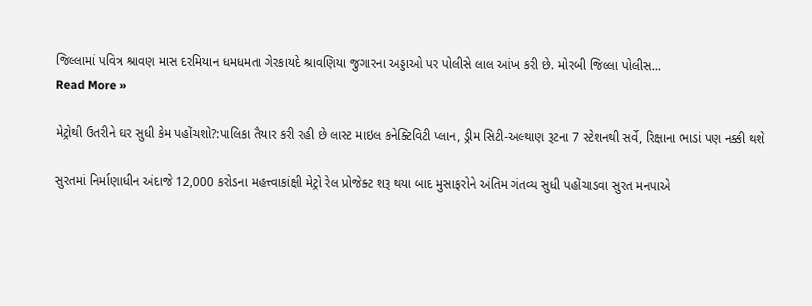જિલ્લામાં પવિત્ર શ્રાવણ માસ દરમિયાન ધમધમતા ગેરકાયદે શ્રાવણિયા જુગારના અડ્ડાઓ પર પોલીસે લાલ આંખ કરી છે. મોરબી જિલ્લા પોલીસ...
Read More »

મેટ્રોથી ઉતરીને ઘર સુધી કેમ પહોંચશો?:પાલિકા તૈયાર કરી રહી છે લાસ્ટ માઇલ કનેક્ટિવિટી પ્લાન, ડ્રીમ સિટી-અલ્થાણ રૂટના 7 સ્ટેશનથી સર્વે, રિક્ષાના ભાડાં પણ નક્કી થશે

સુરતમાં નિર્માણાધીન અંદાજે 12,000 કરોડના મહત્ત્વાકાંક્ષી મેટ્રો રેલ પ્રોજેક્ટ શરૂ થયા બાદ મુસાફરોને અંતિમ ગંતવ્ય સુધી પહોંચાડવા સુરત મનપાએ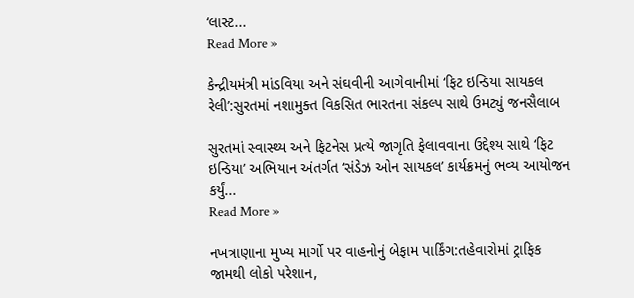‘લાસ્ટ...
Read More »

કેન્દ્રીયમંત્રી માંડવિયા અને સંઘવીની આગેવાનીમાં ‘ફિટ ઇન્ડિયા સાયકલ રેલી’:સુરતમાં નશામુક્ત વિકસિત ભારતના સંકલ્પ સાથે ઉમટ્યું જનસૈલાબ

સુરતમાં સ્વાસ્થ્ય અને ફિટનેસ પ્રત્યે જાગૃતિ ફેલાવવાના ઉદ્દેશ્ય સાથે ‘ફિટ ઇન્ડિયા’ અભિયાન અંતર્ગત ‘સંડેઝ ઓન સાયકલ’ કાર્યક્રમનું ભવ્ય આયોજન કર્યું...
Read More »

નખત્રાણાના મુખ્ય માર્ગો પર વાહનોનું બેફામ પાર્કિંગ:તહેવારોમાં ટ્રાફિક જામથી લોકો પરેશાન,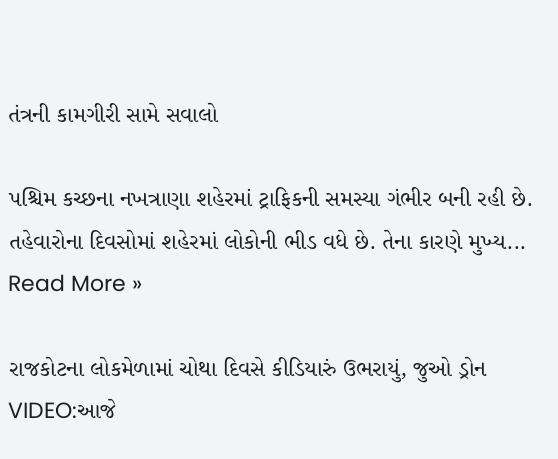તંત્રની કામગીરી સામે સવાલો

પશ્ચિમ કચ્છના નખત્રાણા શહેરમાં ટ્રાફિકની સમસ્યા ગંભીર બની રહી છે. તહેવારોના દિવસોમાં શહેરમાં લોકોની ભીડ વધે છે. તેના કારણે મુખ્ય...
Read More »

રાજકોટના લોકમેળામાં ચોથા દિવસે કીડિયારું ઉભરાયું, જુઓ ડ્રોન VIDEO:આજે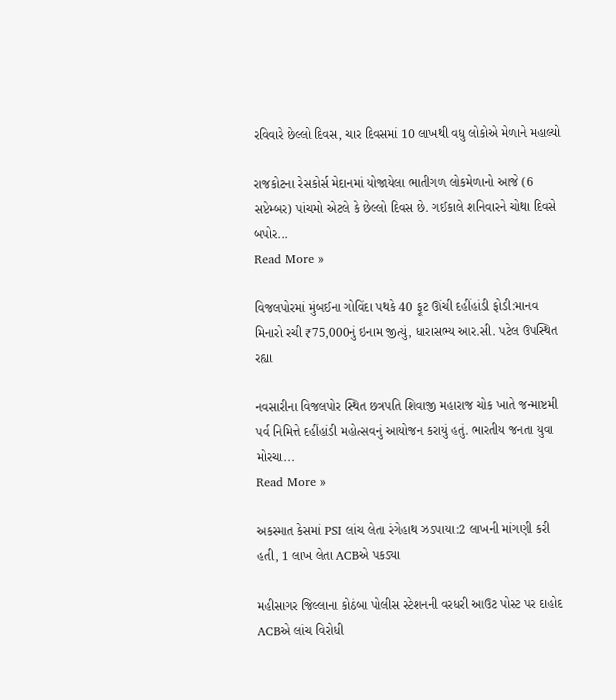રવિવારે છેલ્લો દિવસ, ચાર દિવસમાં 10 લાખથી વધુ લોકોએ મેળાને મહાલ્યો

રાજકોટના રેસકોર્સ મેદાનમાં યોજાયેલા ભાતીગળ લોકમેળાનો આજે (6 સપ્ટેમ્બર) પાંચમો એટલે કે છેલ્લો દિવસ છે. ગઈકાલે શનિવારને ચોથા દિવસે બપોર...
Read More »

વિજલપોરમાં મુંબઈના ગોવિંદા પથકે 40 ફૂટ ઊંચી દહીંહાંડી ફોડી:માનવ મિનારો રચી ₹75,000નું ઇનામ જીત્યું, ધારાસભ્ય આર.સી. પટેલ ઉપસ્થિત રહ્યા

નવસારીના વિજલપોર સ્થિત છત્રપતિ શિવાજી મહારાજ ચોક ખાતે જન્માષ્ટમી પર્વ નિમિત્તે દહીંહાંડી મહોત્સવનું આયોજન કરાયું હતું. ભારતીય જનતા યુવા મોરચા...
Read More »

અકસ્માત કેસમાં PSI લાંચ લેતા રંગેહાથ ઝડપાયા:2 લાખની માંગણી કરી હતી, 1 લાખ લેતા ACBએ પકડ્યા

મહીસાગર જિલ્લાના કોઠંબા પોલીસ સ્ટેશનની વરધરી આઉટ પોસ્ટ પર દાહોદ ACBએ લાંચ વિરોધી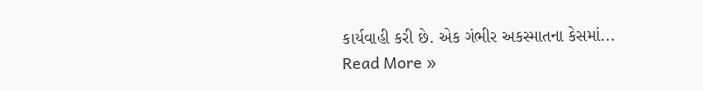કાર્યવાહી કરી છે. એક ગંભીર અકસ્માતના કેસમાં...
Read More »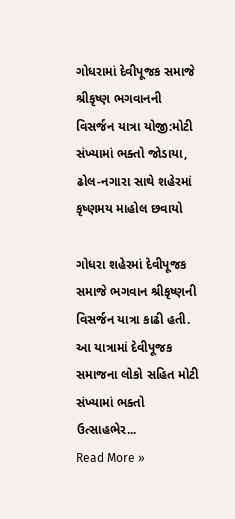ગોધરામાં દેવીપૂજક સમાજે શ્રીકૃષ્ણ ભગવાનની વિસર્જન યાત્રા યોજી:મોટી સંખ્યામાં ભક્તો જોડાયા, ઢોલ-નગારા સાથે શહેરમાં કૃષ્ણમય માહોલ છવાયો

ગોધરા શહેરમાં દેવીપૂજક સમાજે ભગવાન શ્રીકૃષ્ણની વિસર્જન યાત્રા કાઢી હતી. આ યાત્રામાં દેવીપૂજક સમાજના લોકો સહિત મોટી સંખ્યામાં ભક્તો ઉત્સાહભેર...
Read More »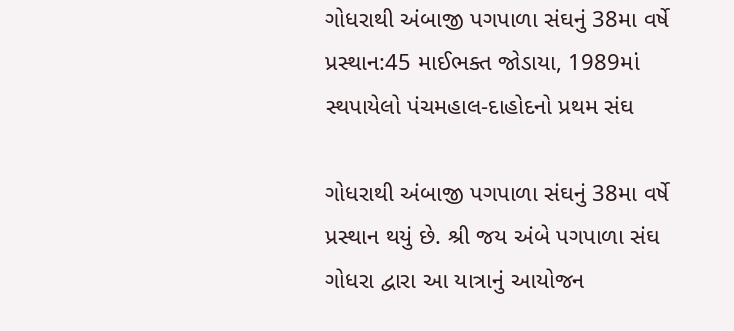ગોધરાથી અંબાજી પગપાળા સંઘનું 38મા વર્ષે પ્રસ્થાન:45 માઈભક્ત જોડાયા, 1989માં સ્થપાયેલો પંચમહાલ-દાહોદનો પ્રથમ સંઘ

ગોધરાથી અંબાજી પગપાળા સંઘનું 38મા વર્ષે પ્રસ્થાન થયું છે. શ્રી જય અંબે પગપાળા સંઘ ગોધરા દ્વારા આ યાત્રાનું આયોજન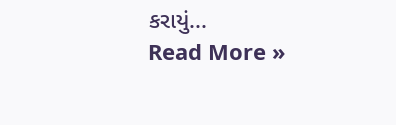કરાયું...
Read More »